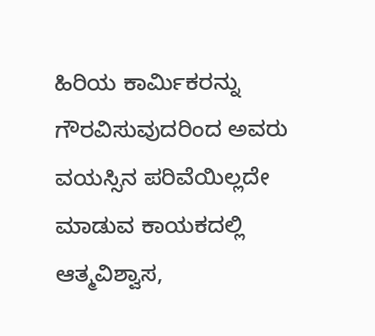ಹಿರಿಯ ಕಾರ್ಮಿಕರನ್ನು ಗೌರವಿಸುವುದರಿಂದ ಅವರು ವಯಸ್ಸಿನ ಪರಿವೆಯಿಲ್ಲದೇ ಮಾಡುವ ಕಾಯಕದಲ್ಲಿ ಆತ್ಮವಿಶ್ವಾಸ,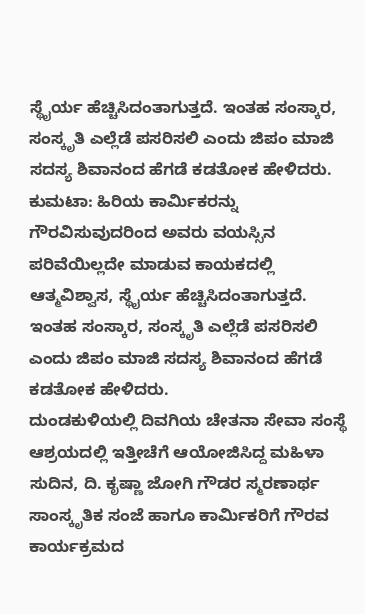ಸ್ಥೈರ್ಯ ಹೆಚ್ಚಿಸಿದಂತಾಗುತ್ತದೆ. ಇಂತಹ ಸಂಸ್ಕಾರ, ಸಂಸ್ಕೃತಿ ಎಲ್ಲೆಡೆ ಪಸರಿಸಲಿ ಎಂದು ಜಿಪಂ ಮಾಜಿ ಸದಸ್ಯ ಶಿವಾನಂದ ಹೆಗಡೆ ಕಡತೋಕ ಹೇಳಿದರು.
ಕುಮಟಾ: ಹಿರಿಯ ಕಾರ್ಮಿಕರನ್ನು ಗೌರವಿಸುವುದರಿಂದ ಅವರು ವಯಸ್ಸಿನ ಪರಿವೆಯಿಲ್ಲದೇ ಮಾಡುವ ಕಾಯಕದಲ್ಲಿ ಆತ್ಮವಿಶ್ವಾಸ, ಸ್ಥೈರ್ಯ ಹೆಚ್ಚಿಸಿದಂತಾಗುತ್ತದೆ. ಇಂತಹ ಸಂಸ್ಕಾರ, ಸಂಸ್ಕೃತಿ ಎಲ್ಲೆಡೆ ಪಸರಿಸಲಿ ಎಂದು ಜಿಪಂ ಮಾಜಿ ಸದಸ್ಯ ಶಿವಾನಂದ ಹೆಗಡೆ ಕಡತೋಕ ಹೇಳಿದರು.
ದುಂಡಕುಳಿಯಲ್ಲಿ ದಿವಗಿಯ ಚೇತನಾ ಸೇವಾ ಸಂಸ್ಥೆ ಆಶ್ರಯದಲ್ಲಿ ಇತ್ತೀಚೆಗೆ ಆಯೋಜಿಸಿದ್ದ ಮಹಿಳಾ ಸುದಿನ, ದಿ. ಕೃಷ್ಣಾ ಜೋಗಿ ಗೌಡರ ಸ್ಮರಣಾರ್ಥ ಸಾಂಸ್ಕೃತಿಕ ಸಂಜೆ ಹಾಗೂ ಕಾರ್ಮಿಕರಿಗೆ ಗೌರವ ಕಾರ್ಯಕ್ರಮದ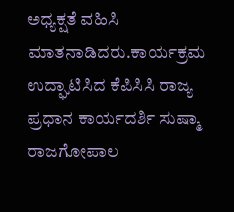ಅಧ್ಯಕ್ಷತೆ ವಹಿಸಿ ಮಾತನಾಡಿದರು.ಕಾರ್ಯಕ್ರಮ ಉದ್ಘಾಟಿಸಿದ ಕೆಪಿಸಿಸಿ ರಾಜ್ಯ ಪ್ರಧಾನ ಕಾರ್ಯದರ್ಶಿ ಸುಷ್ಮಾ ರಾಜಗೋಪಾಲ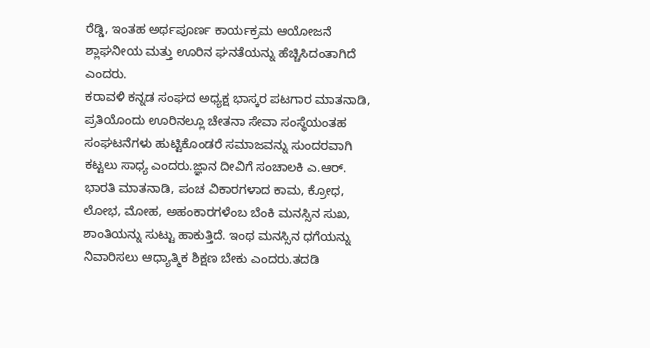ರೆಡ್ಡಿ, ಇಂತಹ ಅರ್ಥಪೂರ್ಣ ಕಾರ್ಯಕ್ರಮ ಆಯೋಜನೆ ಶ್ಲಾಘನೀಯ ಮತ್ತು ಊರಿನ ಘನತೆಯನ್ನು ಹೆಚ್ಚಿಸಿದಂತಾಗಿದೆ ಎಂದರು.
ಕರಾವಳಿ ಕನ್ನಡ ಸಂಘದ ಅಧ್ಯಕ್ಷ ಭಾಸ್ಕರ ಪಟಗಾರ ಮಾತನಾಡಿ, ಪ್ರತಿಯೊಂದು ಊರಿನಲ್ಲೂ ಚೇತನಾ ಸೇವಾ ಸಂಸ್ಥೆಯಂತಹ ಸಂಘಟನೆಗಳು ಹುಟ್ಟಿಕೊಂಡರೆ ಸಮಾಜವನ್ನು ಸುಂದರವಾಗಿ ಕಟ್ಟಲು ಸಾಧ್ಯ ಎಂದರು.ಜ್ಞಾನ ದೀವಿಗೆ ಸಂಚಾಲಕಿ ಎ.ಆರ್. ಭಾರತಿ ಮಾತನಾಡಿ, ಪಂಚ ವಿಕಾರಗಳಾದ ಕಾಮ, ಕ್ರೋಧ, ಲೋಭ, ಮೋಹ, ಅಹಂಕಾರಗಳೆಂಬ ಬೆಂಕಿ ಮನಸ್ಸಿನ ಸುಖ, ಶಾಂತಿಯನ್ನು ಸುಟ್ಟು ಹಾಕುತ್ತಿದೆ. ಇಂಥ ಮನಸ್ಸಿನ ಧಗೆಯನ್ನು ನಿವಾರಿಸಲು ಆಧ್ಯಾತ್ಮಿಕ ಶಿಕ್ಷಣ ಬೇಕು ಎಂದರು.ತದಡಿ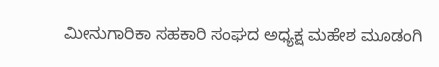ಮೀನುಗಾರಿಕಾ ಸಹಕಾರಿ ಸಂಘದ ಅಧ್ಯಕ್ಷ ಮಹೇಶ ಮೂಡಂಗಿ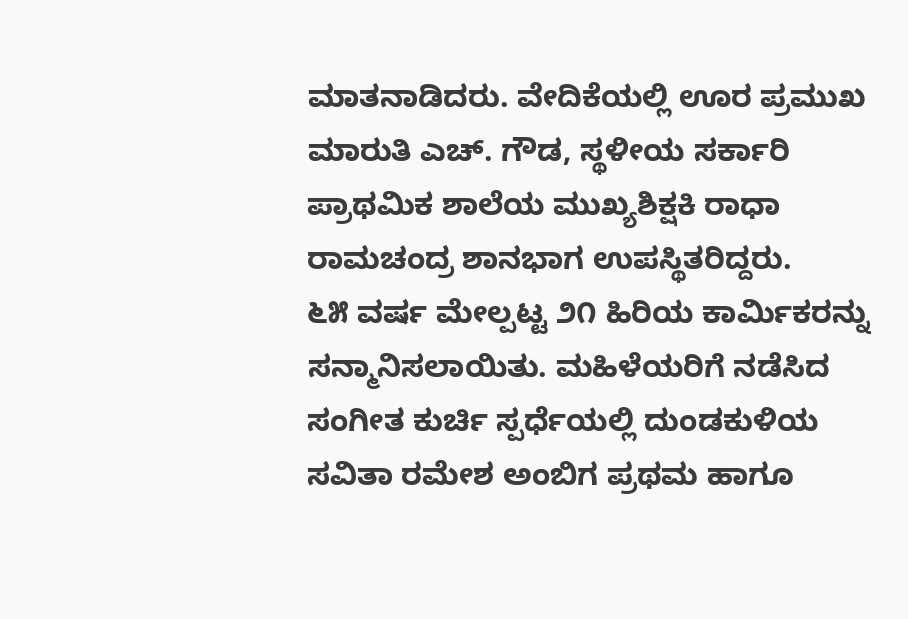ಮಾತನಾಡಿದರು. ವೇದಿಕೆಯಲ್ಲಿ ಊರ ಪ್ರಮುಖ ಮಾರುತಿ ಎಚ್. ಗೌಡ, ಸ್ಥಳೀಯ ಸರ್ಕಾರಿ ಪ್ರಾಥಮಿಕ ಶಾಲೆಯ ಮುಖ್ಯಶಿಕ್ಷಕಿ ರಾಧಾ ರಾಮಚಂದ್ರ ಶಾನಭಾಗ ಉಪಸ್ಥಿತರಿದ್ದರು.
೬೫ ವರ್ಷ ಮೇಲ್ಪಟ್ಟ ೨೧ ಹಿರಿಯ ಕಾರ್ಮಿಕರನ್ನು ಸನ್ಮಾನಿಸಲಾಯಿತು. ಮಹಿಳೆಯರಿಗೆ ನಡೆಸಿದ ಸಂಗೀತ ಕುರ್ಚಿ ಸ್ಪರ್ಧೆಯಲ್ಲಿ ದುಂಡಕುಳಿಯ ಸವಿತಾ ರಮೇಶ ಅಂಬಿಗ ಪ್ರಥಮ ಹಾಗೂ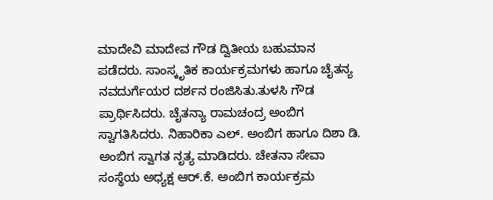ಮಾದೇವಿ ಮಾದೇವ ಗೌಡ ದ್ವಿತೀಯ ಬಹುಮಾನ ಪಡೆದರು. ಸಾಂಸ್ಕೃತಿಕ ಕಾರ್ಯಕ್ರಮಗಳು ಹಾಗೂ ಚೈತನ್ಯ ನವದುರ್ಗೆಯರ ದರ್ಶನ ರಂಜಿಸಿತು.ತುಳಸಿ ಗೌಡ ಪ್ರಾರ್ಥಿಸಿದರು. ಚೈತನ್ಯಾ ರಾಮಚಂದ್ರ ಅಂಬಿಗ ಸ್ವಾಗತಿಸಿದರು. ನಿಹಾರಿಕಾ ಎಲ್. ಅಂಬಿಗ ಹಾಗೂ ದಿಶಾ ಡಿ. ಅಂಬಿಗ ಸ್ವಾಗತ ನೃತ್ಯ ಮಾಡಿದರು. ಚೇತನಾ ಸೇವಾ ಸಂಸ್ಥೆಯ ಅಧ್ಯಕ್ಷ ಆರ್.ಕೆ. ಅಂಬಿಗ ಕಾರ್ಯಕ್ರಮ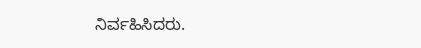ನಿರ್ವಹಿಸಿದರು.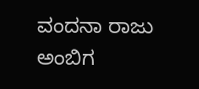ವಂದನಾ ರಾಜು ಅಂಬಿಗ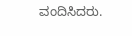ವಂದಿಸಿದರು.